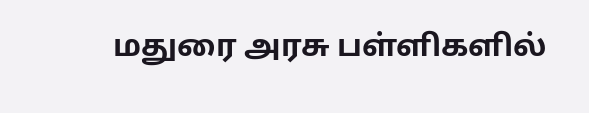மதுரை அரசு பள்ளிகளில்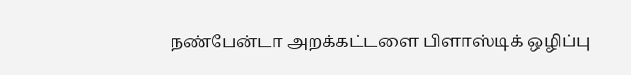நண்பேன்டா அறக்கட்டளை பிளாஸ்டிக் ஒழிப்பு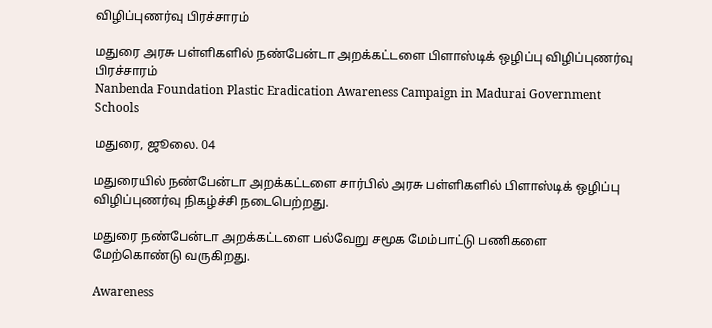விழிப்புணர்வு பிரச்சாரம்

மதுரை அரசு பள்ளிகளில் நண்பேன்டா அறக்கட்டளை பிளாஸ்டிக் ஒழிப்பு விழிப்புணர்வு பிரச்சாரம்
Nanbenda Foundation Plastic Eradication Awareness Campaign in Madurai Government Schools

மதுரை, ஜூலை. 04

மதுரையில் நண்பேன்டா அறக்கட்டளை சார்பில் அரசு பள்ளிகளில் பிளாஸ்டிக் ஒழிப்பு விழிப்புணர்வு நிகழ்ச்சி நடைபெற்றது.

மதுரை நண்பேன்டா அறக்கட்டளை பல்வேறு சமூக மேம்பாட்டு பணிகளை மேற்கொண்டு வருகிறது.

Awareness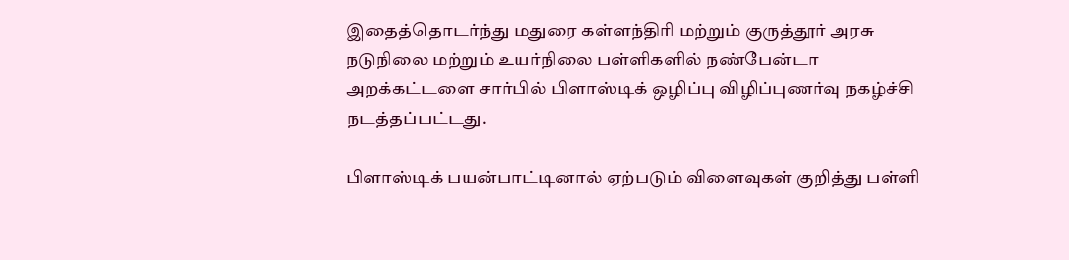இதைத்தொடர்ந்து மதுரை கள்ளந்திரி மற்றும் குருத்தூர் அரசு நடுநிலை மற்றும் உயர்நிலை பள்ளிகளில் நண்பேன்டா அறக்கட்டளை சார்பில் பிளாஸ்டிக் ஒழிப்பு விழிப்புணர்வு நகழ்ச்சி நடத்தப்பட்டது.

பிளாஸ்டிக் பயன்பாட்டினால் ஏற்படும் விளைவுகள் குறித்து பள்ளி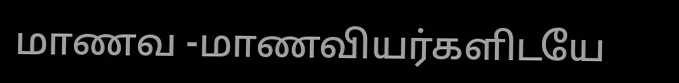மாணவ -மாணவியர்களிடயே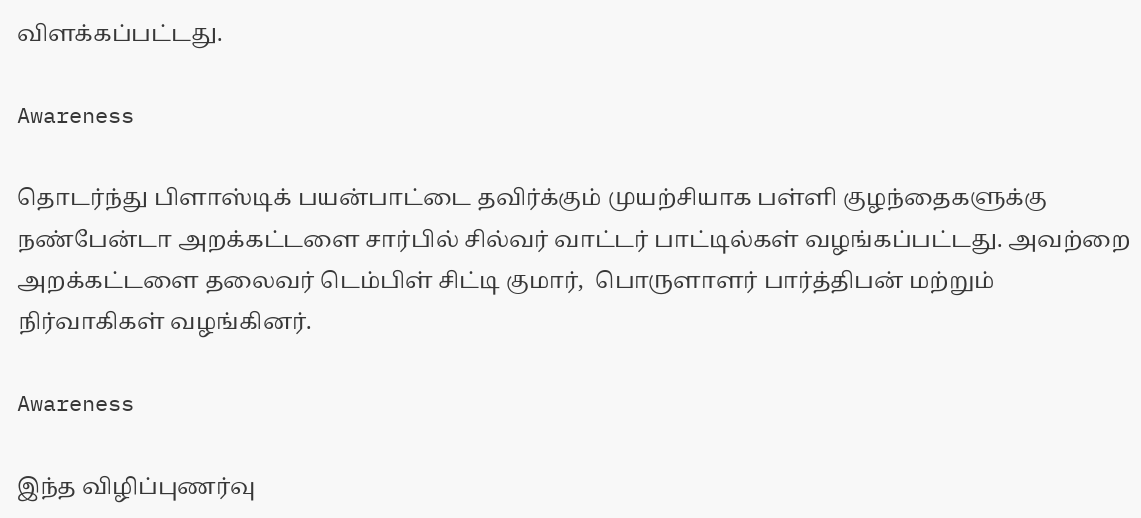விளக்கப்பட்டது.

Awareness

தொடர்ந்து பிளாஸ்டிக் பயன்பாட்டை தவிர்க்கும் முயற்சியாக பள்ளி குழந்தைகளுக்கு நண்பேன்டா அறக்கட்டளை சார்பில் சில்வர் வாட்டர் பாட்டில்கள் வழங்கப்பட்டது. அவற்றை அறக்கட்டளை தலைவர் டெம்பிள் சிட்டி குமார்,  பொருளாளர் பார்த்திபன் மற்றும் நிர்வாகிகள் வழங்கினர்.

Awareness

இந்த விழிப்புணர்வு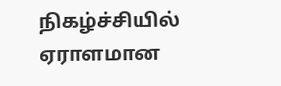நிகழ்ச்சியில் ஏராளமான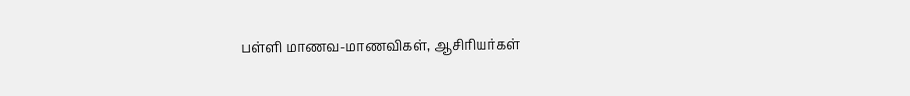பள்ளி மாணவ-மாணவிகள், ஆசிரியர்கள்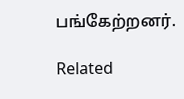பங்கேற்றனர்.

Related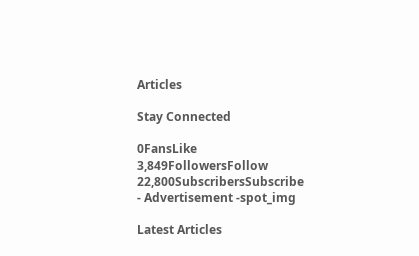Articles

Stay Connected

0FansLike
3,849FollowersFollow
22,800SubscribersSubscribe
- Advertisement -spot_img

Latest Articles